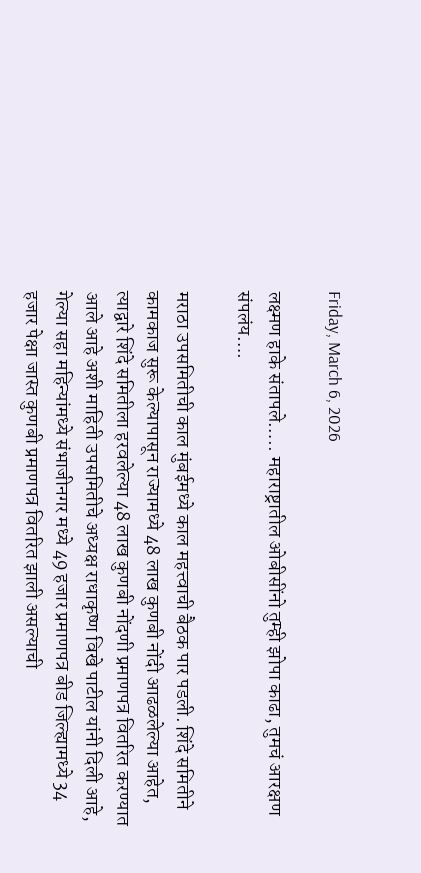Friday, March 6, 2026

लक्ष्मण हाके संतापले….. महाराष्ट्रातील ओबीसींनो तुम्ही झोपा काढा, तुमचं आरक्षण संपलंय….

मराठा उपसमितीची काल मुंबईमध्ये काल महत्त्वाची बैठक पार पडली. शिंदे समितीने कामकाज सुरू केल्यापासून राज्यामध्ये 48 लाख कुणबी नोंदी आढळलेल्या आहेत, त्याद्वारे शिंदे समितीला हरवलेल्या 48 लाख कुणबी नोंदणी प्रमाणपत्र वितरित करण्यात आले आहे अशी माहिती उपसमितीचे अध्यक्ष राधाकृष्ण विखे पाटील यांनी दिली आहे, गेल्या सहा महिन्यांमध्ये संभाजीनगर मध्ये 49 हजार प्रमाणपत्र बीड जिल्ह्यामध्ये 34 हजार पेक्षा जास्त कुणबी प्रमाणपत्र वितरित झाली असल्याची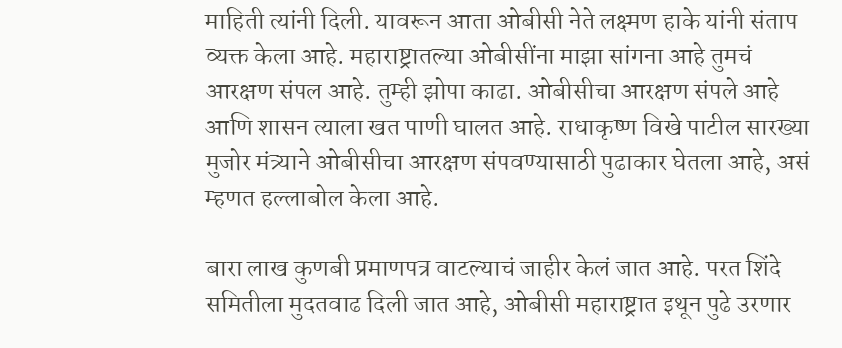माहिती त्यांनी दिली. यावरून आता ओबीसी नेते लक्ष्मण हाके यांनी संताप व्यक्त केला आहे. महाराष्ट्रातल्या ओबीसींना माझा सांगना आहे तुमचं आरक्षण संपल आहे. तुम्ही झोपा काढा. ओबीसीचा आरक्षण संपले आहे आणि शासन त्याला खत पाणी घालत आहे. राधाकृष्ण विखे पाटील सारख्या मुजोर मंत्र्याने ओबीसीचा आरक्षण संपवण्यासाठी पुढाकार घेतला आहे, असं म्हणत हल्लाबोल केला आहे.

बारा लाख कुणबी प्रमाणपत्र वाटल्याचं जाहीर केलं जात आहे. परत शिंदे समितीला मुदतवाढ दिली जात आहे, ओबीसी महाराष्ट्रात इथून पुढे उरणार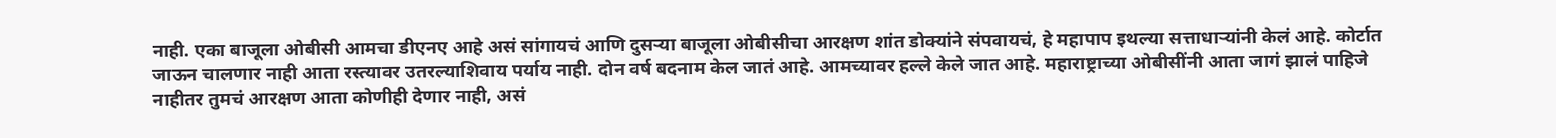नाही. एका बाजूला ओबीसी आमचा डीएनए आहे असं सांगायचं आणि दुसऱ्या बाजूला ओबीसीचा आरक्षण शांत डोक्यांने संपवायचं, हे महापाप इथल्या सत्ताधाऱ्यांनी केलं आहे. कोर्टात जाऊन चालणार नाही आता रस्त्यावर उतरल्याशिवाय पर्याय नाही. दोन वर्ष बदनाम केल जातं आहे. आमच्यावर हल्ले केले जात आहे. महाराष्ट्राच्या ओबीसींनी आता जागं झालं पाहिजे नाहीतर तुमचं आरक्षण आता कोणीही देणार नाही, असं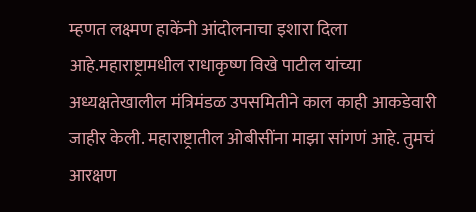म्हणत लक्ष्मण हाकेंनी आंदोलनाचा इशारा दिला आहे.महाराष्ट्रामधील राधाकृष्ण विखे पाटील यांच्या अध्यक्षतेखालील मंत्रिमंडळ उपसमितीने काल काही आकडेवारी जाहीर केली. महाराष्ट्रातील ओबीसींना माझा सांगणं आहे. तुमचं आरक्षण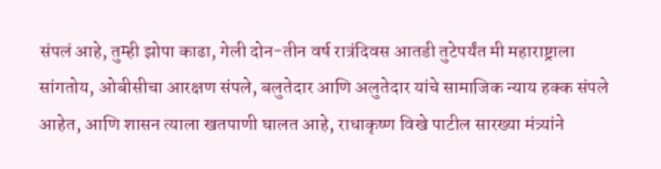संपलं आहे, तुम्ही झोपा काढा, गेली दोन-तीन वर्ष रात्रंदिवस आतडी तुटेपर्यंत मी महाराष्ट्राला सांगतोय, ओबीसीचा आरक्षण संपले, बलुतेदार आणि अलुतेदार यांचे सामाजिक न्याय हक्क संपले आहेत, आणि शासन त्याला खतपाणी घालत आहे, राधाकृष्ण विखे पाटील सारख्या मंत्र्यांने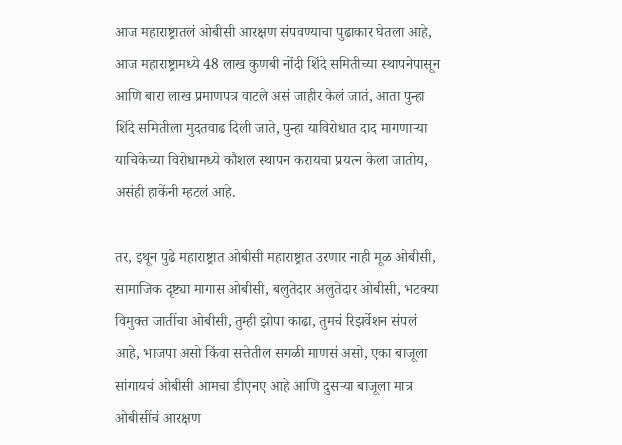आज महाराष्ट्रातलं ओबीसी आरक्षण संपवण्याचा पुढाकार घेतला आहे, आज महाराष्ट्रामध्ये 48 लाख कुणबी नोंदी शिंदे समितीच्या स्थापनेपासून आणि बारा लाख प्रमाणपत्र वाटले असं जाहीर केलं जातं, आता पुन्हा शिंदे समितीला मुदतवाढ दिली जाते, पुन्हा याविरोधात दाद मागणाऱ्या याचिकेच्या विरोधामध्ये कौशल स्थापन करायचा प्रयत्न केला जातोय, असंही हाकेंनी म्हटलं आहे.

तर, इथून पुढे महाराष्ट्रात ओबीसी महाराष्ट्रात उरणार नाही मूळ ओबीसी, सामाजिक दृष्ट्या मागास ओबीसी, बलुतेदार अलुतेदार ओबीसी, भटक्या विमुक्त जातींचा ओबीसी, तुम्ही झोपा काढा, तुमचं रिझर्वेशन संपलं आहे, भाजपा असो किंवा सत्तेतील सगळी माणसं असो, एका बाजूला सांगायचं ओबीसी आमचा डीएनए आहे आणि दुसऱ्या बाजूला मात्र ओबीसींचं आरक्षण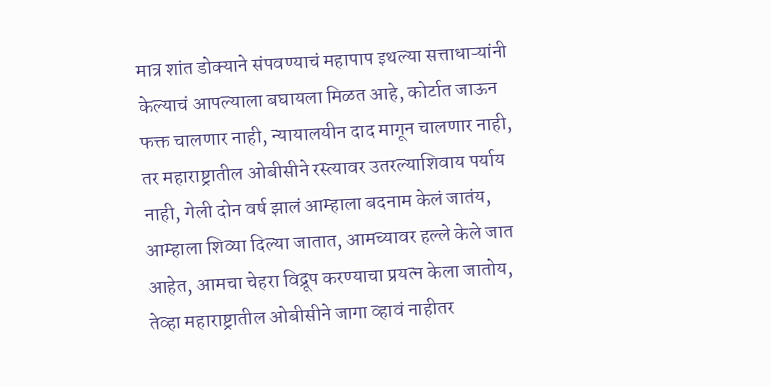मात्र शांत डोक्याने संपवण्याचं महापाप इथल्या सत्ताधाऱ्यांनी केल्याचं आपल्याला बघायला मिळत आहे, कोर्टात जाऊन फक्त चालणार नाही, न्यायालयीन दाद मागून चालणार नाही, तर महाराष्ट्रातील ओबीसीने रस्त्यावर उतरल्याशिवाय पर्याय नाही, गेली दोन वर्ष झालं आम्हाला बदनाम केलं जातंय, आम्हाला शिव्या दिल्या जातात, आमच्यावर हल्ले केले जात आहेत, आमचा चेहरा विद्रूप करण्याचा प्रयत्न केला जातोय, तेव्हा महाराष्ट्रातील ओबीसीने जागा व्हावं नाहीतर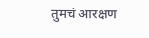तुमचं आरक्षण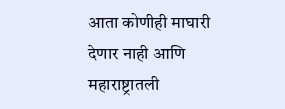आता कोणीही माघारी देणार नाही आणि महाराष्ट्रातली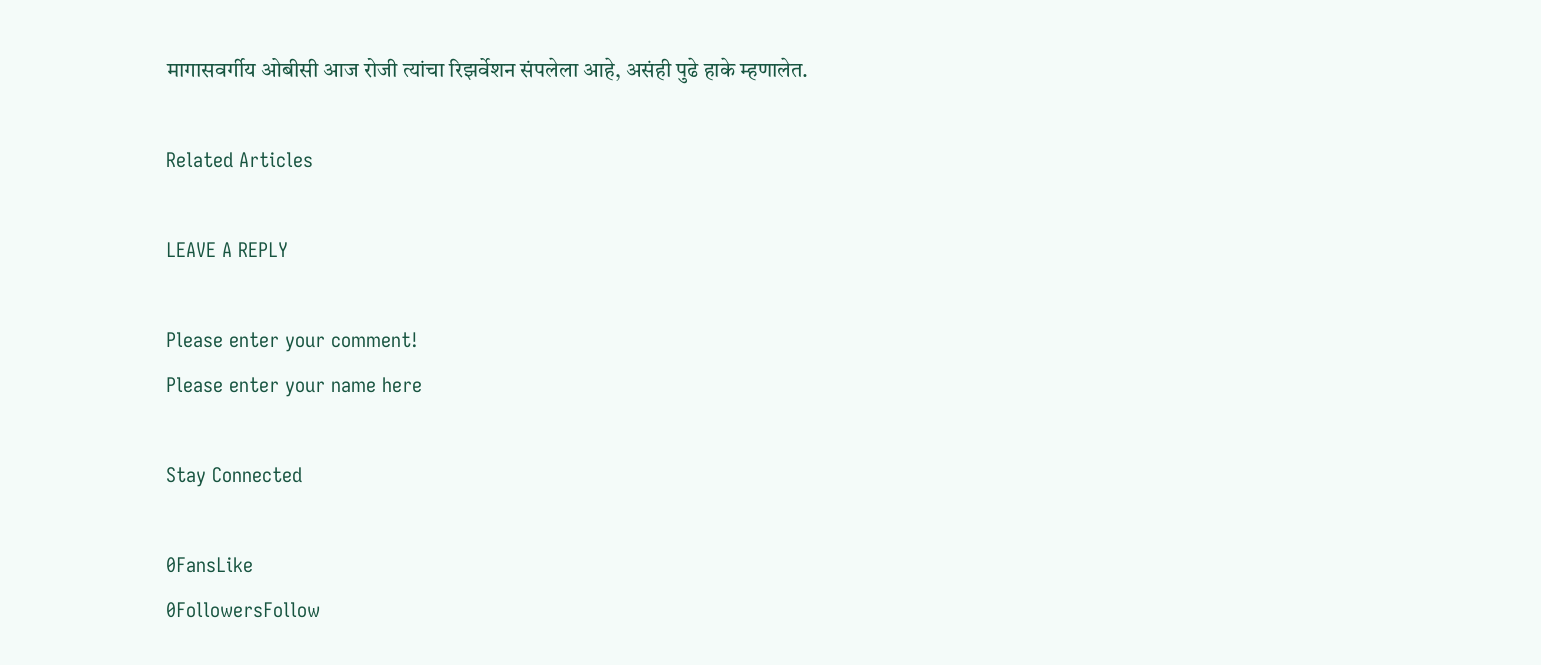मागासवर्गीय ओबीसी आज रोजी त्यांचा रिझर्वेशन संपलेला आहे, असंही पुढे हाके म्हणालेत.

Related Articles

LEAVE A REPLY

Please enter your comment!
Please enter your name here

Stay Connected

0FansLike
0FollowersFollow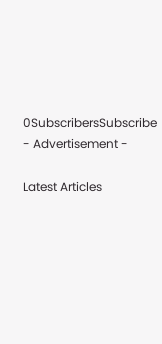0SubscribersSubscribe
- Advertisement -

Latest Articles